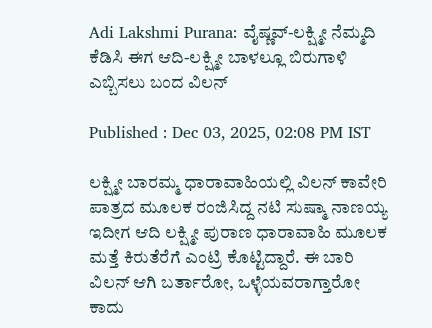Adi Lakshmi Purana: ವೈಷ್ಣವ್-ಲಕ್ಷ್ಮೀ ನೆಮ್ಮದಿ ಕೆಡಿಸಿ ಈಗ ಆದಿ-ಲಕ್ಷ್ಮೀ ಬಾಳಲ್ಲೂ ಬಿರುಗಾಳಿ ಎಬ್ಬಿಸಲು ಬಂದ ವಿಲನ್

Published : Dec 03, 2025, 02:08 PM IST

ಲಕ್ಷ್ಮೀ ಬಾರಮ್ಮ ಧಾರಾವಾಹಿಯಲ್ಲಿ ವಿಲನ್ ಕಾವೇರಿ ಪಾತ್ರದ ಮೂಲಕ ರಂಜಿಸಿದ್ದ ನಟಿ ಸುಷ್ಮಾ ನಾಣಯ್ಯ ಇದೀಗ ಆದಿ ಲಕ್ಷ್ಮೀ ಪುರಾಣ ಧಾರಾವಾಹಿ ಮೂಲಕ ಮತ್ತೆ ಕಿರುತೆರೆಗೆ ಎಂಟ್ರಿ ಕೊಟ್ಟಿದ್ದಾರೆ. ಈ ಬಾರಿ ವಿಲನ್ ಆಗಿ ಬರ್ತಾರೋ, ಒಳ್ಳೆಯವರಾಗ್ತಾರೋ ಕಾದು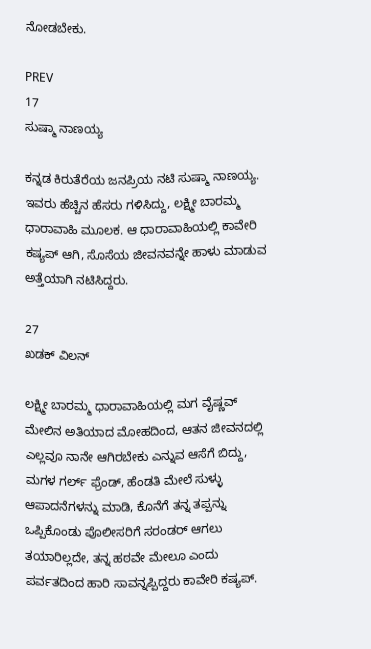ನೋಡಬೇಕು.

PREV
17
ಸುಷ್ಮಾ ನಾಣಯ್ಯ

ಕನ್ನಡ ಕಿರುತೆರೆಯ ಜನಪ್ರಿಯ ನಟಿ ಸುಷ್ಮಾ ನಾಣಯ್ಯ. ಇವರು ಹೆಚ್ಚಿನ ಹೆಸರು ಗಳಿಸಿದ್ದು, ಲಕ್ಷ್ಮೀ ಬಾರಮ್ಮ ಧಾರಾವಾಹಿ ಮೂಲಕ. ಆ ಧಾರಾವಾಹಿಯಲ್ಲಿ ಕಾವೇರಿ ಕಷ್ಯಪ್ ಆಗಿ, ಸೊಸೆಯ ಜೀವನವನ್ನೇ ಹಾಳು ಮಾಡುವ ಅತ್ತೆಯಾಗಿ ನಟಿಸಿದ್ದರು.

27
ಖಡಕ್ ವಿಲನ್

ಲಕ್ಷ್ಮೀ ಬಾರಮ್ಮ ಧಾರಾವಾಹಿಯಲ್ಲಿ ಮಗ ವೈಷ್ಣವ್ ಮೇಲಿನ ಅತಿಯಾದ ಮೋಹದಿಂದ, ಆತನ ಜೀವನದಲ್ಲಿ ಎಲ್ಲವೂ ನಾನೇ ಆಗಿರಬೇಕು ಎನ್ನುವ ಆಸೆಗೆ ಬಿದ್ದು, ಮಗಳ ಗರ್ಲ್ ಫ್ರೆಂಡ್, ಹೆಂಡತಿ ಮೇಲೆ ಸುಳ್ಳು ಆಪಾದನೆಗಳನ್ನು ಮಾಡಿ, ಕೊನೆಗೆ ತನ್ನ ತಪ್ಪನ್ನು ಒಪ್ಪಿಕೊಂಡು ಪೊಲೀಸರಿಗೆ ಸರಂಡರ್ ಆಗಲು ತಯಾರಿಲ್ಲದೇ, ತನ್ನ ಹಠವೇ ಮೇಲೂ ಎಂದು ಪರ್ವತದಿಂದ ಹಾರಿ ಸಾವನ್ನಪ್ಪಿದ್ದರು ಕಾವೇರಿ ಕಷ್ಯಪ್.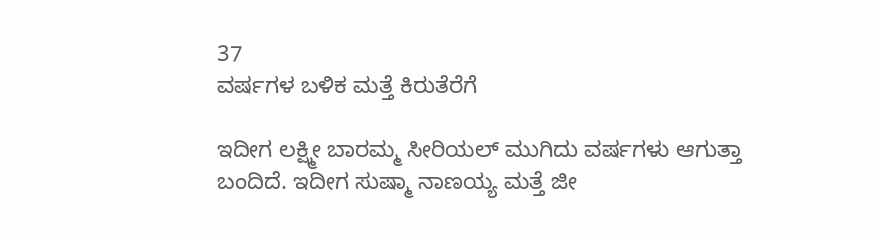37
ವರ್ಷಗಳ ಬಳಿಕ ಮತ್ತೆ ಕಿರುತೆರೆಗೆ

ಇದೀಗ ಲಕ್ಷ್ಮೀ ಬಾರಮ್ಮ ಸೀರಿಯಲ್ ಮುಗಿದು ವರ್ಷಗಳು ಆಗುತ್ತಾ ಬಂದಿದೆ. ಇದೀಗ ಸುಷ್ಮಾ ನಾಣಯ್ಯ ಮತ್ತೆ ಜೀ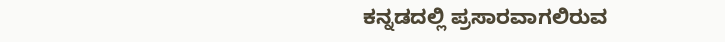ಕನ್ನಡದಲ್ಲಿ ಪ್ರಸಾರವಾಗಲಿರುವ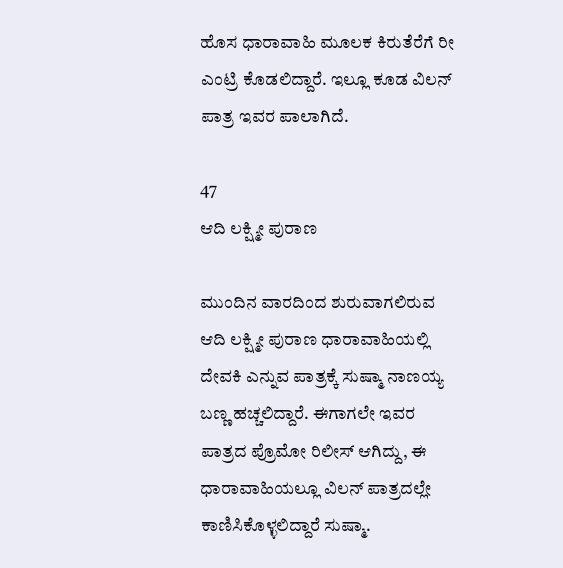ಹೊಸ ಧಾರಾವಾಹಿ ಮೂಲಕ ಕಿರುತೆರೆಗೆ ರೀ ಎಂಟ್ರಿ ಕೊಡಲಿದ್ದಾರೆ. ಇಲ್ಲೂ ಕೂಡ ವಿಲನ್ ಪಾತ್ರ ಇವರ ಪಾಲಾಗಿದೆ.

47
ಆದಿ ಲಕ್ಷ್ಮೀ ಪುರಾಣ

ಮುಂದಿನ ವಾರದಿಂದ ಶುರುವಾಗಲಿರುವ ಆದಿ ಲಕ್ಷ್ಮೀ ಪುರಾಣ ಧಾರಾವಾಹಿಯಲ್ಲಿ ದೇವಕಿ ಎನ್ನುವ ಪಾತ್ರಕ್ಕೆ ಸುಷ್ಮಾ ನಾಣಯ್ಯ ಬಣ್ಣ ಹಚ್ಚಲಿದ್ದಾರೆ. ಈಗಾಗಲೇ ಇವರ ಪಾತ್ರದ ಪ್ರೊಮೋ ರಿಲೀಸ್ ಆಗಿದ್ದು, ಈ ಧಾರಾವಾಹಿಯಲ್ಲೂ ವಿಲನ್ ಪಾತ್ರದಲ್ಲೇ ಕಾಣಿಸಿಕೊಳ್ಳಲಿದ್ದಾರೆ ಸುಷ್ಮಾ.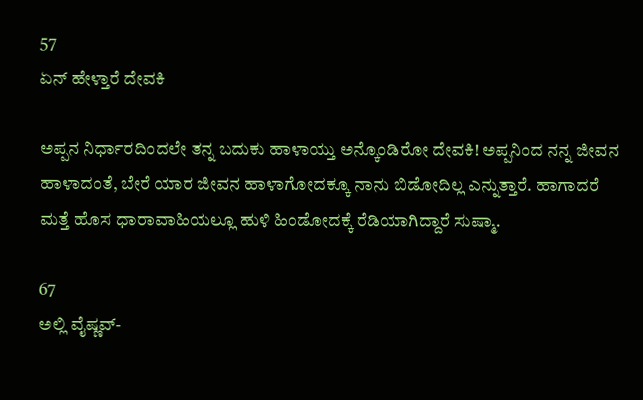57
ಏನ್ ಹೇಳ್ತಾರೆ ದೇವಕಿ

ಅಪ್ಪನ ನಿರ್ಧಾರದಿಂದಲೇ ತನ್ನ ಬದುಕು ಹಾಳಾಯ್ತು ಅನ್ಕೊಂಡಿರೋ ದೇವಕಿ! ಅಪ್ಪನಿಂದ ನನ್ನ ಜೀವನ ಹಾಳಾದಂತೆ, ಬೇರೆ ಯಾರ ಜೀವನ ಹಾಳಾಗೋದಕ್ಕೂ ನಾನು ಬಿಡೋದಿಲ್ಲ ಎನ್ನುತ್ತಾರೆ. ಹಾಗಾದರೆ ಮತ್ತೆ ಹೊಸ ಧಾರಾವಾಹಿಯಲ್ಲೂ ಹುಳಿ ಹಿಂಡೋದಕ್ಕೆ ರೆಡಿಯಾಗಿದ್ದಾರೆ ಸುಷ್ಮಾ.

67
ಅಲ್ಲಿ ವೈಷ್ಣವ್-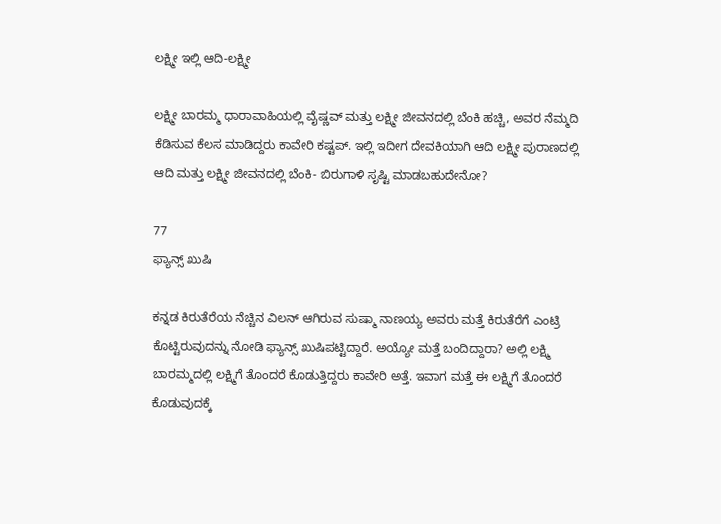ಲಕ್ಷ್ಮೀ ಇಲ್ಲಿ ಆದಿ-ಲಕ್ಷ್ಮೀ

ಲಕ್ಷ್ಮೀ ಬಾರಮ್ಮ ಧಾರಾವಾಹಿಯಲ್ಲಿ ವೈಷ್ಣವ್ ಮತ್ತು ಲಕ್ಷ್ಮೀ ಜೀವನದಲ್ಲಿ ಬೆಂಕಿ ಹಚ್ಚಿ, ಅವರ ನೆಮ್ಮದಿ ಕೆಡಿಸುವ ಕೆಲಸ ಮಾಡಿದ್ದರು ಕಾವೇರಿ ಕಷ್ಟಪ್. ಇಲ್ಲಿ ಇದೀಗ ದೇವಕಿಯಾಗಿ ಆದಿ ಲಕ್ಷ್ಮೀ ಪುರಾಣದಲ್ಲಿ ಆದಿ ಮತ್ತು ಲಕ್ಷ್ಮೀ ಜೀವನದಲ್ಲಿ ಬೆಂಕಿ- ಬಿರುಗಾಳಿ ಸೃಷ್ಟಿ ಮಾಡಬಹುದೇನೋ?

77
ಫ್ಯಾನ್ಸ್ ಖುಷಿ

ಕನ್ನಡ ಕಿರುತೆರೆಯ ನೆಚ್ಚಿನ ವಿಲನ್ ಆಗಿರುವ ಸುಷ್ಮಾ ನಾಣಯ್ಯ ಅವರು ಮತ್ತೆ ಕಿರುತೆರೆಗೆ ಎಂಟ್ರಿ ಕೊಟ್ಟಿರುವುದನ್ನು ನೋಡಿ ಫ್ಯಾನ್ಸ್ ಖುಷಿಪಟ್ಟಿದ್ದಾರೆ. ಅಯ್ಯೋ ಮತ್ತೆ ಬಂದಿದ್ದಾರಾ? ಅಲ್ಲಿ ಲಕ್ಷ್ಮಿ ಬಾರಮ್ಮದಲ್ಲಿ ಲಕ್ಷ್ಮಿಗೆ ತೊಂದರೆ ಕೊಡುತ್ತಿದ್ದರು ಕಾವೇರಿ ಅತ್ತೆ. ಇವಾಗ ಮತ್ತೆ ಈ ಲಕ್ಷ್ಮಿಗೆ ತೊಂದರೆ ಕೊಡುವುದಕ್ಕೆ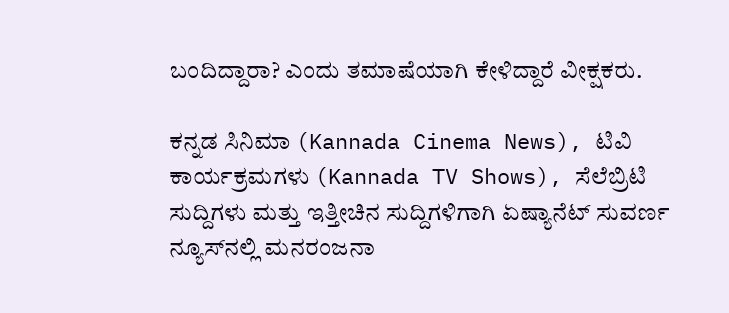ಬಂದಿದ್ದಾರಾ? ಎಂದು ತಮಾಷೆಯಾಗಿ ಕೇಳಿದ್ದಾರೆ ವೀಕ್ಷಕರು.

ಕನ್ನಡ ಸಿನಿಮಾ (Kannada Cinema News), ಟಿವಿ ಕಾರ್ಯಕ್ರಮಗಳು (Kannada TV Shows), ಸೆಲೆಬ್ರಿಟಿ ಸುದ್ದಿಗಳು ಮತ್ತು ಇತ್ತೀಚಿನ ಸುದ್ದಿಗಳಿಗಾಗಿ ಏಷ್ಯಾನೆಟ್ ಸುವರ್ಣ ನ್ಯೂಸ್‌ನಲ್ಲಿ ಮನರಂಜನಾ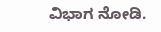ವಿಭಾಗ ನೋಡಿ.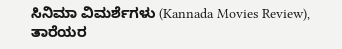ಸಿನಿಮಾ ವಿಮರ್ಶೆಗಳು (Kannada Movies Review), ತಾರೆಯರ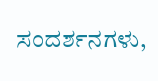ಸಂದರ್ಶನಗಳು,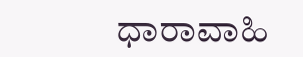ಧಾರಾವಾಹಿ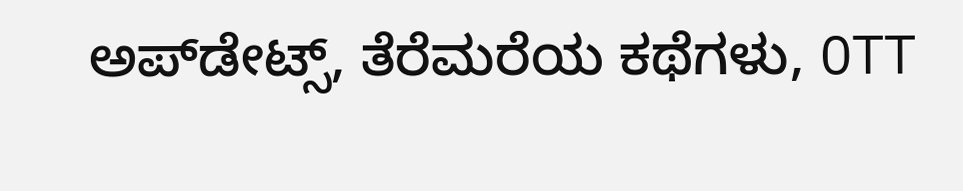ಅಪ್‌ಡೇಟ್ಸ್‌, ತೆರೆಮರೆಯ ಕಥೆಗಳು, OTT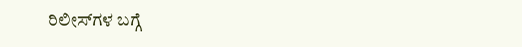ರಿಲೀಸ್‌ಗಳ ಬಗ್ಗೆ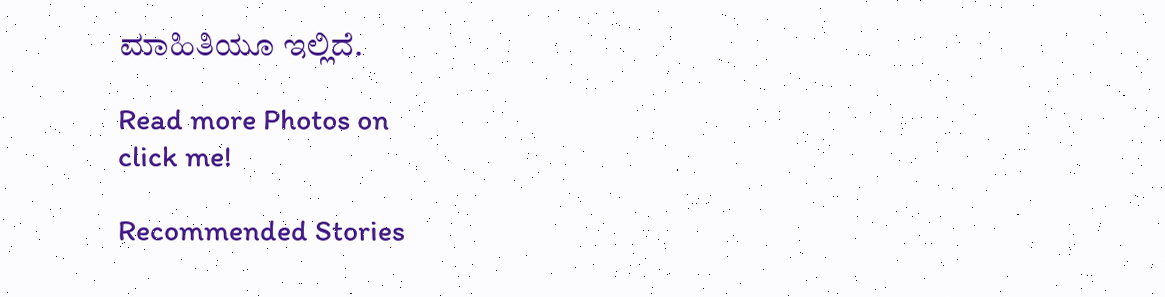ಮಾಹಿತಿಯೂ ಇಲ್ಲಿದೆ.

Read more Photos on
click me!

Recommended Stories